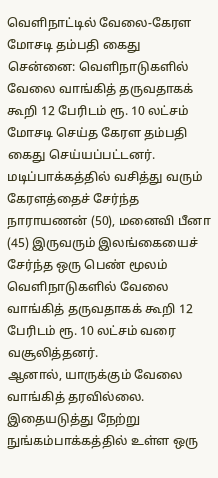வெளிநாட்டில் வேலை-கேரள மோசடி தம்பதி கைது
சென்னை: வெளிநாடுகளில் வேலை வாங்கித் தருவதாகக் கூறி 12 பேரிடம் ரூ. 10 லட்சம் மோசடி செய்த கேரள தம்பதி கைது செய்யப்பட்டனர்.
மடிப்பாக்கத்தில் வசித்து வரும் கேரளத்தைச் சேர்ந்த நாராயணன் (50), மனைவி பீனா (45) இருவரும் இலங்கையைச் சேர்ந்த ஒரு பெண் மூலம் வெளிநாடுகளில் வேலை வாங்கித் தருவதாகக் கூறி 12 பேரிடம் ரூ. 10 லட்சம் வரை வசூலித்தனர்.
ஆனால், யாருக்கும் வேலை வாங்கித் தரவில்லை. இதையடுத்து நேற்று நுங்கம்பாக்கத்தில் உள்ள ஒரு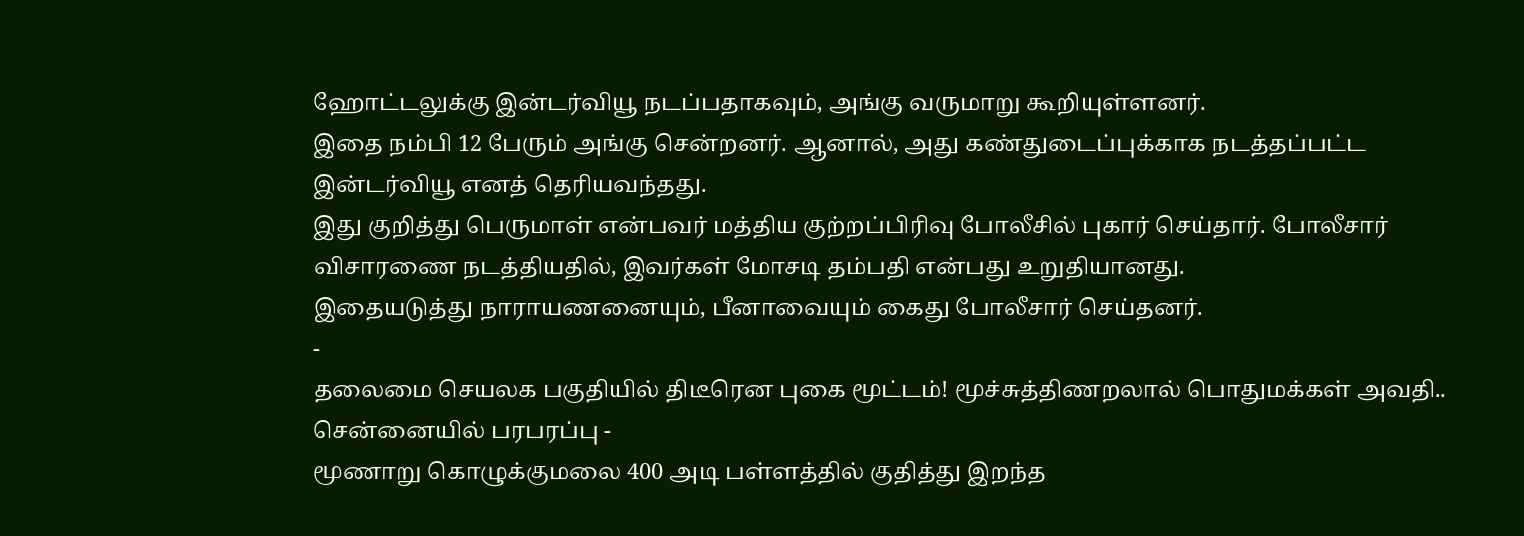ஹோட்டலுக்கு இன்டர்வியூ நடப்பதாகவும், அங்கு வருமாறு கூறியுள்ளனர்.
இதை நம்பி 12 பேரும் அங்கு சென்றனர். ஆனால், அது கண்துடைப்புக்காக நடத்தப்பட்ட இன்டர்வியூ எனத் தெரியவந்தது.
இது குறித்து பெருமாள் என்பவர் மத்திய குற்றப்பிரிவு போலீசில் புகார் செய்தார். போலீசார் விசாரணை நடத்தியதில், இவர்கள் மோசடி தம்பதி என்பது உறுதியானது.
இதையடுத்து நாராயணனையும், பீனாவையும் கைது போலீசார் செய்தனர்.
-
தலைமை செயலக பகுதியில் திடீரென புகை மூட்டம்! மூச்சுத்திணறலால் பொதுமக்கள் அவதி.. சென்னையில் பரபரப்பு -
மூணாறு கொழுக்குமலை 400 அடி பள்ளத்தில் குதித்து இறந்த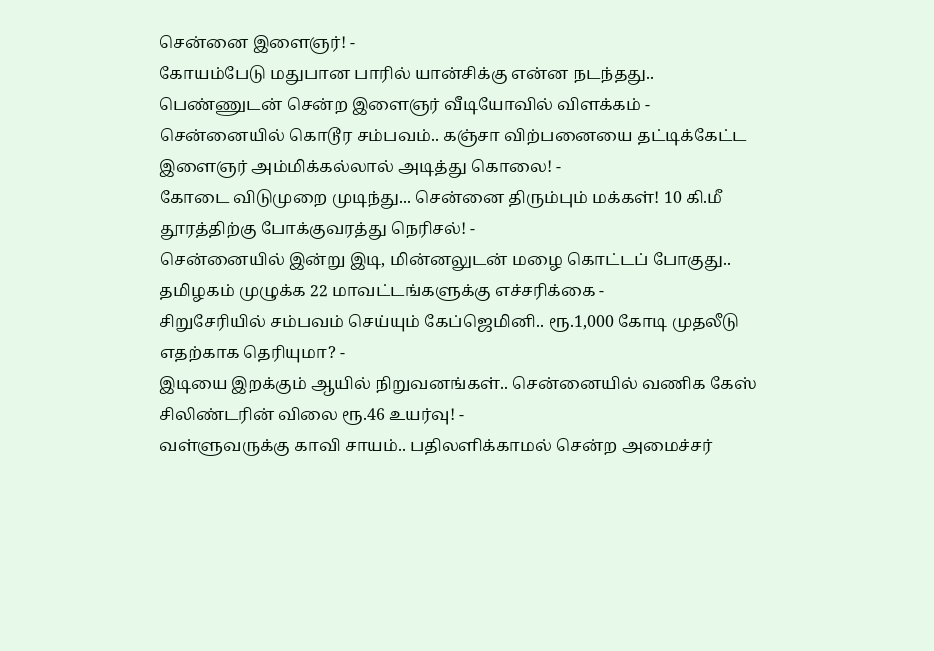சென்னை இளைஞர்! -
கோயம்பேடு மதுபான பாரில் யான்சிக்கு என்ன நடந்தது.. பெண்ணுடன் சென்ற இளைஞர் வீடியோவில் விளக்கம் -
சென்னையில் கொடூர சம்பவம்.. கஞ்சா விற்பனையை தட்டிக்கேட்ட இளைஞர் அம்மிக்கல்லால் அடித்து கொலை! -
கோடை விடுமுறை முடிந்து... சென்னை திரும்பும் மக்கள்! 10 கி.மீ தூரத்திற்கு போக்குவரத்து நெரிசல்! -
சென்னையில் இன்று இடி, மின்னலுடன் மழை கொட்டப் போகுது.. தமிழகம் முழுக்க 22 மாவட்டங்களுக்கு எச்சரிக்கை -
சிறுசேரியில் சம்பவம் செய்யும் கேப்ஜெமினி.. ரூ.1,000 கோடி முதலீடு எதற்காக தெரியுமா? -
இடியை இறக்கும் ஆயில் நிறுவனங்கள்.. சென்னையில் வணிக கேஸ் சிலிண்டரின் விலை ரூ.46 உயர்வு! -
வள்ளுவருக்கு காவி சாயம்.. பதிலளிக்காமல் சென்ற அமைச்சர்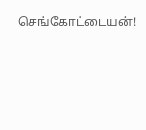செங்கோட்டையன்!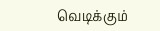வெடிக்கும்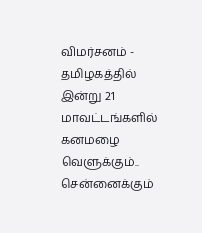விமர்சனம் -
தமிழகத்தில் இன்று 21 மாவட்டங்களில் கனமழை வெளுக்கும்.. சென்னைக்கும்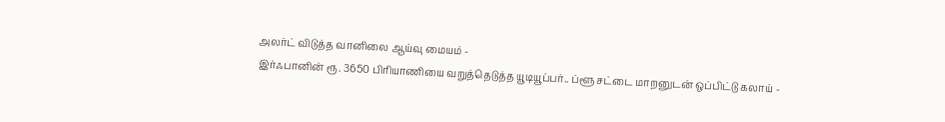அலர்ட் விடுத்த வானிலை ஆய்வு மையம் -
இர்ஃபானின் ரூ. 3650 பிரியாணியை வறுத்தெடுத்த யூடியூப்பர்.. ப்ளூ சட்டை மாறனுடன் ஒப்பிட்டு கலாய் -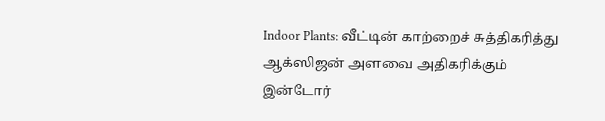Indoor Plants: வீட்டின் காற்றைச் சுத்திகரித்து ஆக்ஸிஜன் அளவை அதிகரிக்கும் இன்டோர்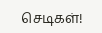செடிகள்!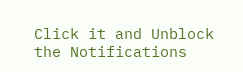Click it and Unblock the Notifications